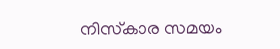നിസ്‌കാര സമയം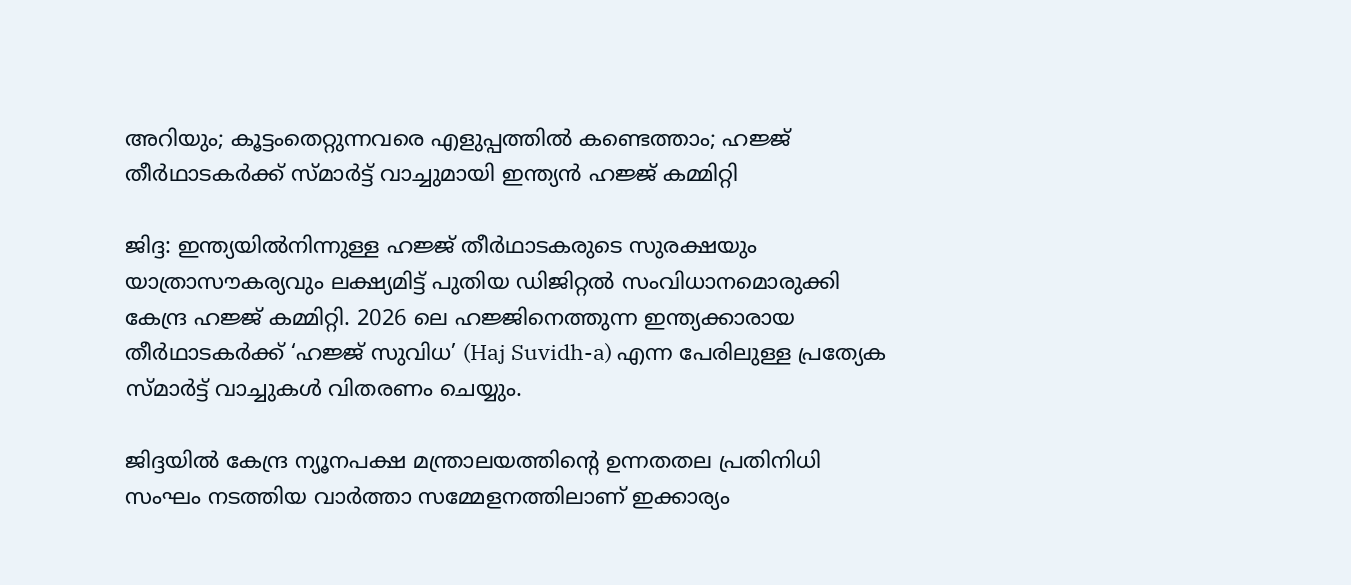അറിയും; കൂട്ടംതെറ്റുന്നവരെ എളുപ്പത്തില്‍ കണ്ടെത്താം; ഹജ്ജ് തീര്‍ഥാടകര്‍ക്ക് സ്മാര്‍ട്ട് വാച്ചുമായി ഇന്ത്യന്‍ ഹജ്ജ് കമ്മിറ്റി

ജിദ്ദ: ഇന്ത്യയില്‍നിന്നുള്ള ഹജ്ജ് തീര്‍ഥാടകരുടെ സുരക്ഷയും യാത്രാസൗകര്യവും ലക്ഷ്യമിട്ട് പുതിയ ഡിജിറ്റല്‍ സംവിധാനമൊരുക്കി കേന്ദ്ര ഹജ്ജ് കമ്മിറ്റി. 2026 ലെ ഹജ്ജിനെത്തുന്ന ഇന്ത്യക്കാരായ തീര്‍ഥാടകര്‍ക്ക് ‘ഹജ്ജ് സുവിധ’ (Haj Suvidh-a) എന്ന പേരിലുള്ള പ്രത്യേക സ്മാര്‍ട്ട് വാച്ചുകള്‍ വിതരണം ചെയ്യും.

ജിദ്ദയില്‍ കേന്ദ്ര ന്യൂനപക്ഷ മന്ത്രാലയത്തിന്റെ ഉന്നതതല പ്രതിനിധി സംഘം നടത്തിയ വാര്‍ത്താ സമ്മേളനത്തിലാണ് ഇക്കാര്യം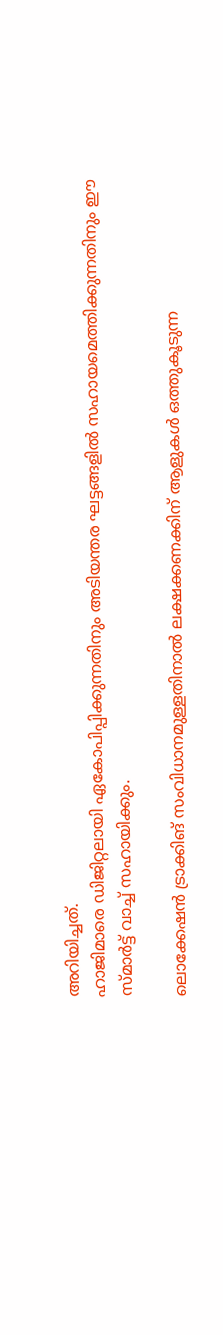അറിയിച്ചത്.
ഹാജിമാരെ ഡിജിറ്റലായി ഏകോപിപ്പിക്കുന്നതിനും അടിയന്തര ഘട്ടങ്ങളില്‍ സഹായമെത്തിക്കുന്നതിനും ഈ സ്മാര്‍ട്ട് വാച്ച് സഹായിക്കും.

ലൊക്കേഷന്‍ ട്രാക്കിങ് സംവിധാനമുള്ളതിനാല്‍ ലക്ഷക്കണക്കിന് ആളുകള്‍ ഒത്തുകൂടുന്ന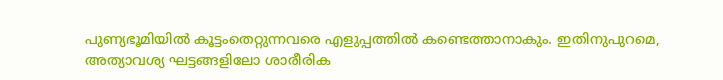പുണ്യഭൂമിയില്‍ കൂട്ടംതെറ്റുന്നവരെ എളുപ്പത്തില്‍ കണ്ടെത്താനാകും. ഇതിനുപുറമെ, അത്യാവശ്യ ഘട്ടങ്ങളിലോ ശാരീരിക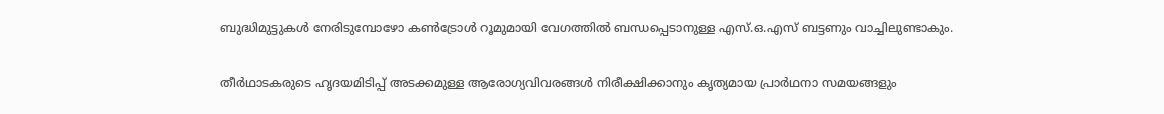ബുദ്ധിമുട്ടുകള്‍ നേരിടുമ്പോഴോ കണ്‍ട്രോള്‍ റൂമുമായി വേഗത്തില്‍ ബന്ധപ്പെടാനുള്ള എസ്.ഒ.എസ് ബട്ടണും വാച്ചിലുണ്ടാകും.

തീര്‍ഥാടകരുടെ ഹൃദയമിടിപ്പ് അടക്കമുള്ള ആരോഗ്യവിവരങ്ങള്‍ നിരീക്ഷിക്കാനും കൃത്യമായ പ്രാര്‍ഥനാ സമയങ്ങളും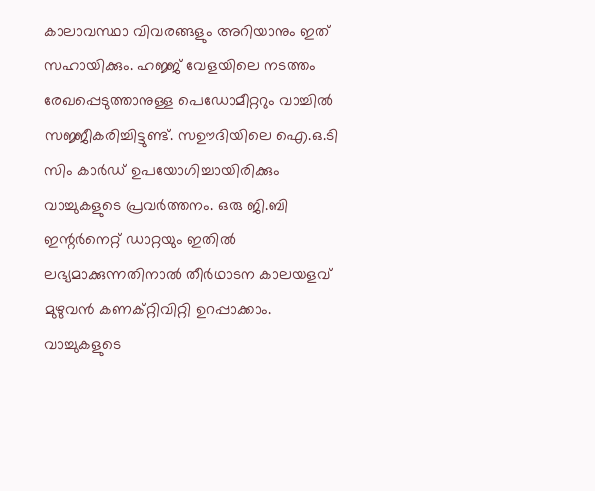കാലാവസ്ഥാ വിവരങ്ങളും അറിയാനും ഇത് സഹായിക്കും. ഹജ്ജ് വേളയിലെ നടത്തം രേഖപ്പെടുത്താനുള്ള പെഡോമീറ്ററും വാച്ചില്‍ സജ്ജീകരിച്ചിട്ടുണ്ട്. സഊദിയിലെ ഐ.ഒ.ടി സിം കാര്‍ഡ് ഉപയോഗിച്ചായിരിക്കും വാച്ചുകളുടെ പ്രവര്‍ത്തനം. ഒരു ജി.ബി ഇന്റര്‍നെറ്റ് ഡാറ്റയും ഇതില്‍ ലഭ്യമാക്കുന്നതിനാല്‍ തീര്‍ഥാടന കാലയളവ് മുഴുവന്‍ കണക്റ്റിവിറ്റി ഉറപ്പാക്കാം. വാച്ചുകളുടെ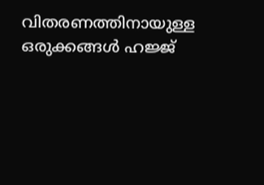വിതരണത്തിനായുള്ള ഒരുക്കങ്ങള്‍ ഹജ്ജ്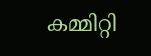കമ്മിറ്റി